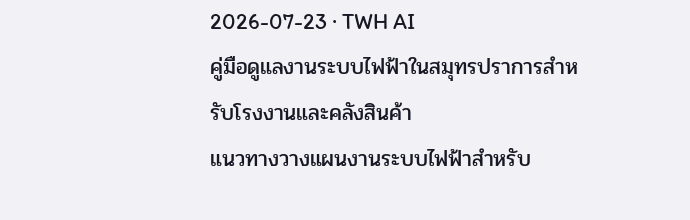2026-07-23 · TWH AI
คู่มือดูแลงานระบบไฟฟ้าในสมุทรปราการสำหรับโรงงานและคลังสินค้า
แนวทางวางแผนงานระบบไฟฟ้าสำหรับ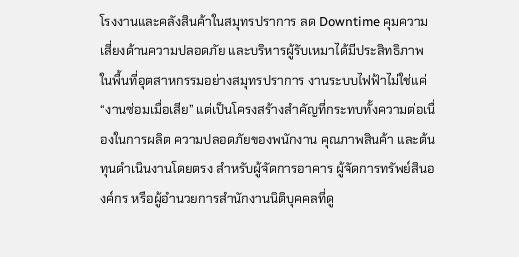โรงงานและคลังสินค้าในสมุทรปราการ ลด Downtime คุมความเสี่ยงด้านความปลอดภัย และบริหารผู้รับเหมาได้มีประสิทธิภาพ
ในพื้นที่อุตสาหกรรมอย่างสมุทรปราการ งานระบบไฟฟ้าไม่ใช่แค่ “งานซ่อมเมื่อเสีย” แต่เป็นโครงสร้างสำคัญที่กระทบทั้งความต่อเนื่องในการผลิต ความปลอดภัยของพนักงาน คุณภาพสินค้า และต้นทุนดำเนินงานโดยตรง สำหรับผู้จัดการอาคาร ผู้จัดการทรัพย์สินองค์กร หรือผู้อำนวยการสำนักงานนิติบุคคลที่ดู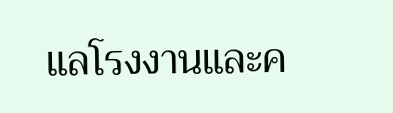แลโรงงานและค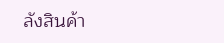ลังสินค้า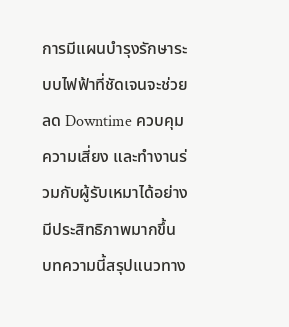การมีแผนบำรุงรักษาระบบไฟฟ้าที่ชัดเจนจะช่วยลด Downtime ควบคุมความเสี่ยง และทำงานร่วมกับผู้รับเหมาได้อย่างมีประสิทธิภาพมากขึ้น บทความนี้สรุปแนวทาง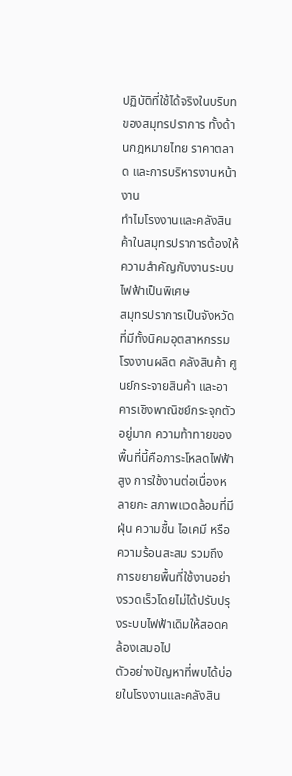ปฏิบัติที่ใช้ได้จริงในบริบทของสมุทรปราการ ทั้งด้านกฎหมายไทย ราคาตลาด และการบริหารงานหน้างาน
ทำไมโรงงานและคลังสินค้าในสมุทรปราการต้องให้ความสำคัญกับงานระบบไฟฟ้าเป็นพิเศษ
สมุทรปราการเป็นจังหวัดที่มีทั้งนิคมอุตสาหกรรม โรงงานผลิต คลังสินค้า ศูนย์กระจายสินค้า และอาคารเชิงพาณิชย์กระจุกตัวอยู่มาก ความท้าทายของพื้นที่นี้คือภาระโหลดไฟฟ้าสูง การใช้งานต่อเนื่องหลายกะ สภาพแวดล้อมที่มีฝุ่น ความชื้น ไอเคมี หรือความร้อนสะสม รวมถึงการขยายพื้นที่ใช้งานอย่างรวดเร็วโดยไม่ได้ปรับปรุงระบบไฟฟ้าเดิมให้สอดคล้องเสมอไป
ตัวอย่างปัญหาที่พบได้บ่อยในโรงงานและคลังสิน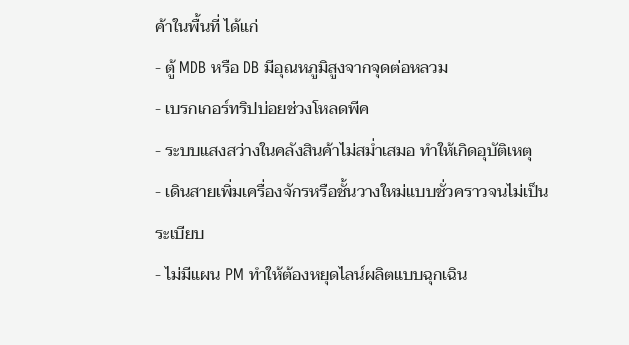ค้าในพื้นที่ ได้แก่
- ตู้ MDB หรือ DB มีอุณหภูมิสูงจากจุดต่อหลวม
- เบรกเกอร์ทริปบ่อยช่วงโหลดพีค
- ระบบแสงสว่างในคลังสินค้าไม่สม่ำเสมอ ทำให้เกิดอุบัติเหตุ
- เดินสายเพิ่มเครื่องจักรหรือชั้นวางใหม่แบบชั่วคราวจนไม่เป็นระเบียบ
- ไม่มีแผน PM ทำให้ต้องหยุดไลน์ผลิตแบบฉุกเฉิน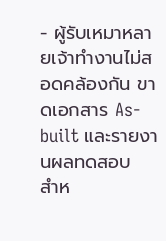- ผู้รับเหมาหลายเจ้าทำงานไม่สอดคล้องกัน ขาดเอกสาร As-built และรายงานผลทดสอบ
สำห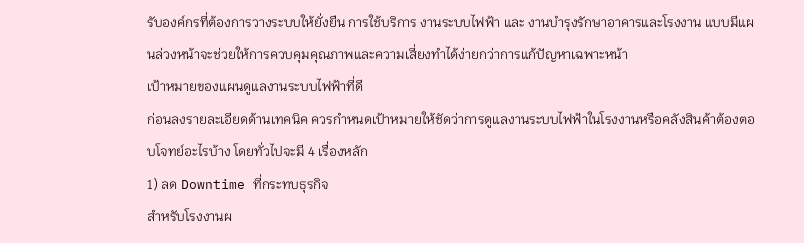รับองค์กรที่ต้องการวางระบบให้ยั่งยืน การใช้บริการ งานระบบไฟฟ้า และ งานบำรุงรักษาอาคารและโรงงาน แบบมีแผนล่วงหน้าจะช่วยให้การควบคุมคุณภาพและความเสี่ยงทำได้ง่ายกว่าการแก้ปัญหาเฉพาะหน้า
เป้าหมายของแผนดูแลงานระบบไฟฟ้าที่ดี
ก่อนลงรายละเอียดด้านเทคนิค ควรกำหนดเป้าหมายให้ชัดว่าการดูแลงานระบบไฟฟ้าในโรงงานหรือคลังสินค้าต้องตอบโจทย์อะไรบ้าง โดยทั่วไปจะมี 4 เรื่องหลัก
1) ลด Downtime ที่กระทบธุรกิจ
สำหรับโรงงานผ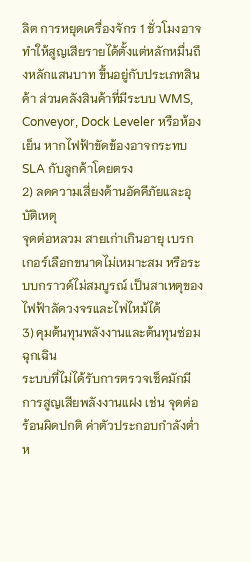ลิต การหยุดเครื่องจักร 1 ชั่วโมงอาจทำให้สูญเสียรายได้ตั้งแต่หลักหมื่นถึงหลักแสนบาท ขึ้นอยู่กับประเภทสินค้า ส่วนคลังสินค้าที่มีระบบ WMS, Conveyor, Dock Leveler หรือห้องเย็น หากไฟฟ้าขัดข้องอาจกระทบ SLA กับลูกค้าโดยตรง
2) ลดความเสี่ยงด้านอัคคีภัยและอุบัติเหตุ
จุดต่อหลวม สายเก่าเกินอายุ เบรกเกอร์เลือกขนาดไม่เหมาะสม หรือระบบกราวด์ไม่สมบูรณ์ เป็นสาเหตุของไฟฟ้าลัดวงจรและไฟไหม้ได้
3) คุมต้นทุนพลังงานและต้นทุนซ่อมฉุกเฉิน
ระบบที่ไม่ได้รับการตรวจเช็คมักมีการสูญเสียพลังงานแฝง เช่น จุดต่อร้อนผิดปกติ ค่าตัวประกอบกำลังต่ำ ห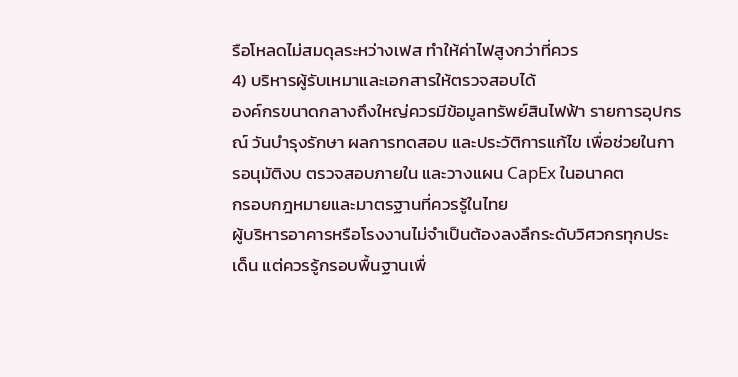รือโหลดไม่สมดุลระหว่างเฟส ทำให้ค่าไฟสูงกว่าที่ควร
4) บริหารผู้รับเหมาและเอกสารให้ตรวจสอบได้
องค์กรขนาดกลางถึงใหญ่ควรมีข้อมูลทรัพย์สินไฟฟ้า รายการอุปกรณ์ วันบำรุงรักษา ผลการทดสอบ และประวัติการแก้ไข เพื่อช่วยในการอนุมัติงบ ตรวจสอบภายใน และวางแผน CapEx ในอนาคต
กรอบกฎหมายและมาตรฐานที่ควรรู้ในไทย
ผู้บริหารอาคารหรือโรงงานไม่จำเป็นต้องลงลึกระดับวิศวกรทุกประเด็น แต่ควรรู้กรอบพื้นฐานเพื่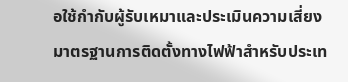อใช้กำกับผู้รับเหมาและประเมินความเสี่ยง
มาตรฐานการติดตั้งทางไฟฟ้าสำหรับประเท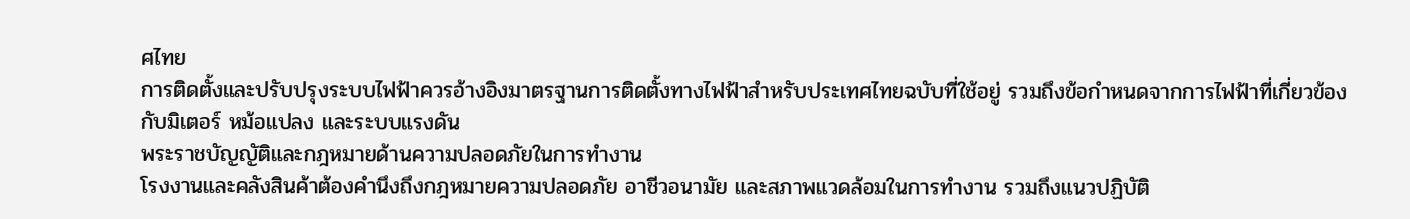ศไทย
การติดตั้งและปรับปรุงระบบไฟฟ้าควรอ้างอิงมาตรฐานการติดตั้งทางไฟฟ้าสำหรับประเทศไทยฉบับที่ใช้อยู่ รวมถึงข้อกำหนดจากการไฟฟ้าที่เกี่ยวข้องกับมิเตอร์ หม้อแปลง และระบบแรงดัน
พระราชบัญญัติและกฎหมายด้านความปลอดภัยในการทำงาน
โรงงานและคลังสินค้าต้องคำนึงถึงกฎหมายความปลอดภัย อาชีวอนามัย และสภาพแวดล้อมในการทำงาน รวมถึงแนวปฏิบัติ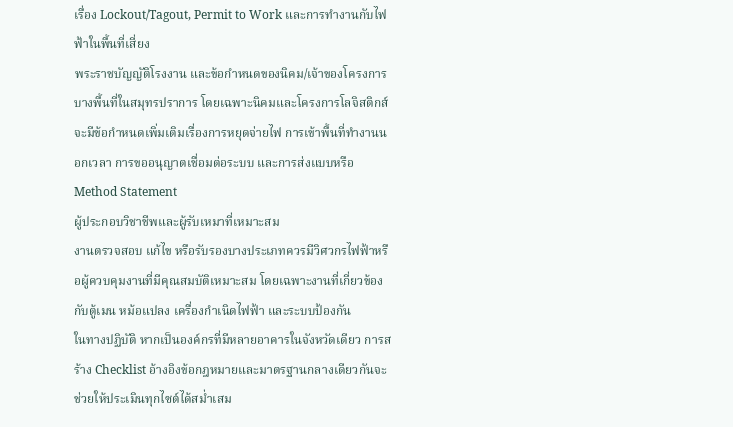เรื่อง Lockout/Tagout, Permit to Work และการทำงานกับไฟฟ้าในพื้นที่เสี่ยง
พระราชบัญญัติโรงงาน และข้อกำหนดของนิคม/เจ้าของโครงการ
บางพื้นที่ในสมุทรปราการ โดยเฉพาะนิคมและโครงการโลจิสติกส์ จะมีข้อกำหนดเพิ่มเติมเรื่องการหยุดจ่ายไฟ การเข้าพื้นที่ทำงานนอกเวลา การขออนุญาตเชื่อมต่อระบบ และการส่งแบบหรือ Method Statement
ผู้ประกอบวิชาชีพและผู้รับเหมาที่เหมาะสม
งานตรวจสอบ แก้ไข หรือรับรองบางประเภทควรมีวิศวกรไฟฟ้าหรือผู้ควบคุมงานที่มีคุณสมบัติเหมาะสม โดยเฉพาะงานที่เกี่ยวข้องกับตู้เมน หม้อแปลง เครื่องกำเนิดไฟฟ้า และระบบป้องกัน
ในทางปฏิบัติ หากเป็นองค์กรที่มีหลายอาคารในจังหวัดเดียว การสร้าง Checklist อ้างอิงข้อกฎหมายและมาตรฐานกลางเดียวกันจะช่วยให้ประเมินทุกไซต์ได้สม่ำเสม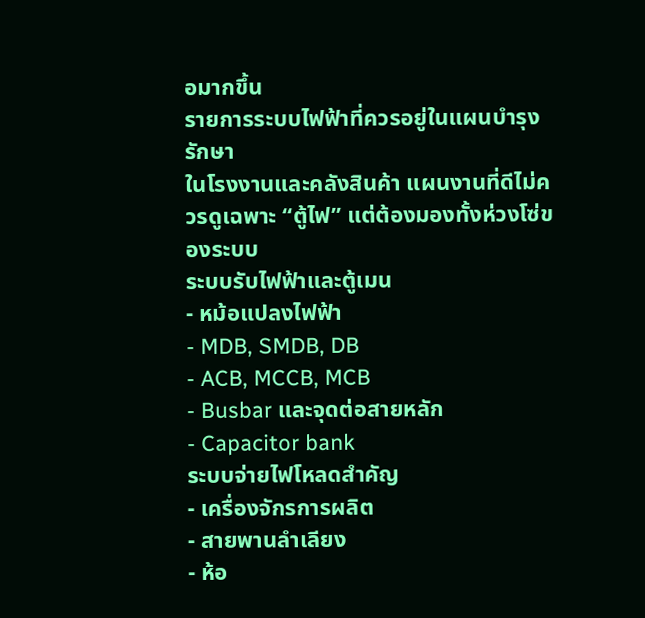อมากขึ้น
รายการระบบไฟฟ้าที่ควรอยู่ในแผนบำรุงรักษา
ในโรงงานและคลังสินค้า แผนงานที่ดีไม่ควรดูเฉพาะ “ตู้ไฟ” แต่ต้องมองทั้งห่วงโซ่ของระบบ
ระบบรับไฟฟ้าและตู้เมน
- หม้อแปลงไฟฟ้า
- MDB, SMDB, DB
- ACB, MCCB, MCB
- Busbar และจุดต่อสายหลัก
- Capacitor bank
ระบบจ่ายไฟโหลดสำคัญ
- เครื่องจักรการผลิต
- สายพานลำเลียง
- ห้อ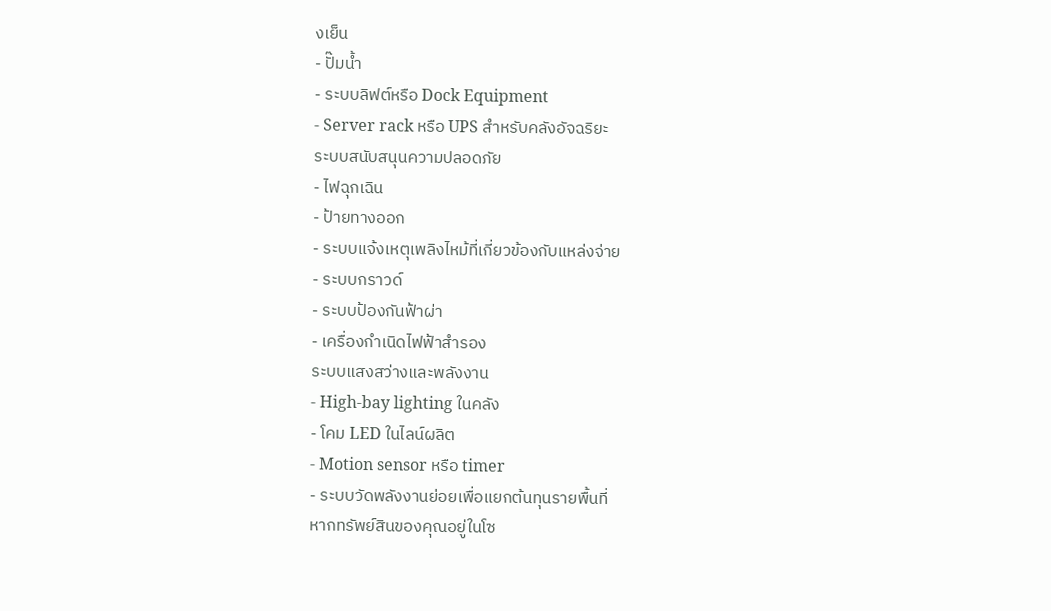งเย็น
- ปั๊มน้ำ
- ระบบลิฟต์หรือ Dock Equipment
- Server rack หรือ UPS สำหรับคลังอัจฉริยะ
ระบบสนับสนุนความปลอดภัย
- ไฟฉุกเฉิน
- ป้ายทางออก
- ระบบแจ้งเหตุเพลิงไหม้ที่เกี่ยวข้องกับแหล่งจ่าย
- ระบบกราวด์
- ระบบป้องกันฟ้าผ่า
- เครื่องกำเนิดไฟฟ้าสำรอง
ระบบแสงสว่างและพลังงาน
- High-bay lighting ในคลัง
- โคม LED ในไลน์ผลิต
- Motion sensor หรือ timer
- ระบบวัดพลังงานย่อยเพื่อแยกต้นทุนรายพื้นที่
หากทรัพย์สินของคุณอยู่ในโซ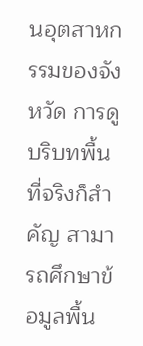นอุตสาหกรรมของจังหวัด การดูบริบทพื้นที่จริงก็สำคัญ สามารถศึกษาข้อมูลพื้น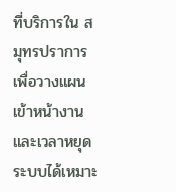ที่บริการใน สมุทรปราการ เพื่อวางแผนเข้าหน้างานและเวลาหยุดระบบได้เหมาะ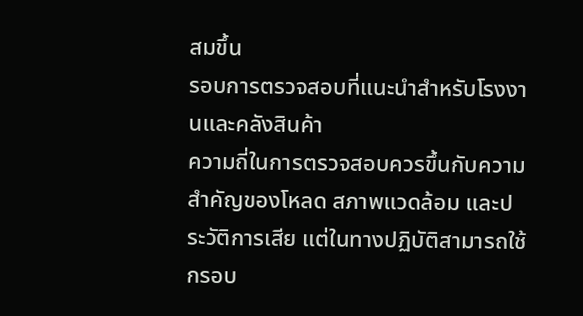สมขึ้น
รอบการตรวจสอบที่แนะนำสำหรับโรงงานและคลังสินค้า
ความถี่ในการตรวจสอบควรขึ้นกับความสำคัญของโหลด สภาพแวดล้อม และประวัติการเสีย แต่ในทางปฏิบัติสามารถใช้กรอบ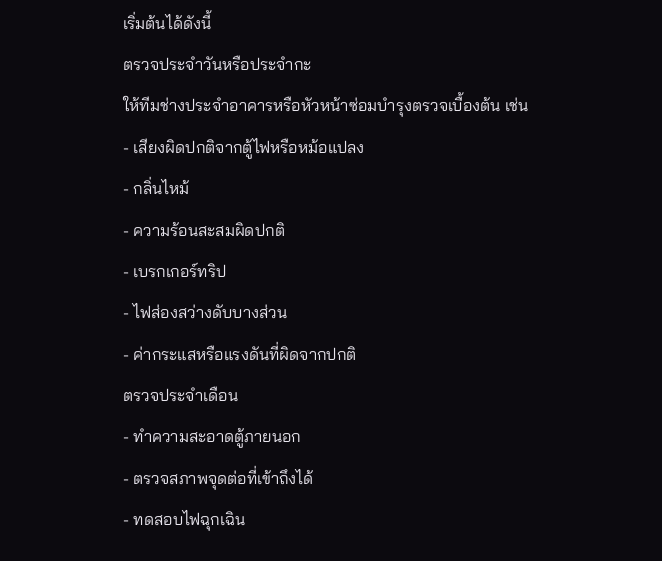เริ่มต้นได้ดังนี้
ตรวจประจำวันหรือประจำกะ
ให้ทีมช่างประจำอาคารหรือหัวหน้าซ่อมบำรุงตรวจเบื้องต้น เช่น
- เสียงผิดปกติจากตู้ไฟหรือหม้อแปลง
- กลิ่นไหม้
- ความร้อนสะสมผิดปกติ
- เบรกเกอร์ทริป
- ไฟส่องสว่างดับบางส่วน
- ค่ากระแสหรือแรงดันที่ผิดจากปกติ
ตรวจประจำเดือน
- ทำความสะอาดตู้ภายนอก
- ตรวจสภาพจุดต่อที่เข้าถึงได้
- ทดสอบไฟฉุกเฉิน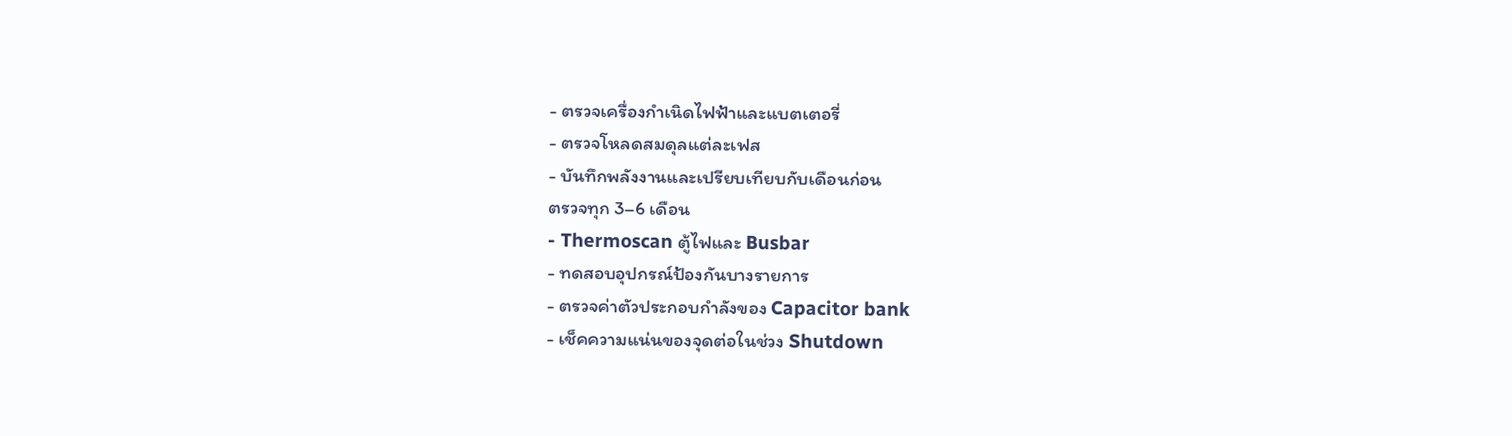- ตรวจเครื่องกำเนิดไฟฟ้าและแบตเตอรี่
- ตรวจโหลดสมดุลแต่ละเฟส
- บันทึกพลังงานและเปรียบเทียบกับเดือนก่อน
ตรวจทุก 3–6 เดือน
- Thermoscan ตู้ไฟและ Busbar
- ทดสอบอุปกรณ์ป้องกันบางรายการ
- ตรวจค่าตัวประกอบกำลังของ Capacitor bank
- เช็คความแน่นของจุดต่อในช่วง Shutdown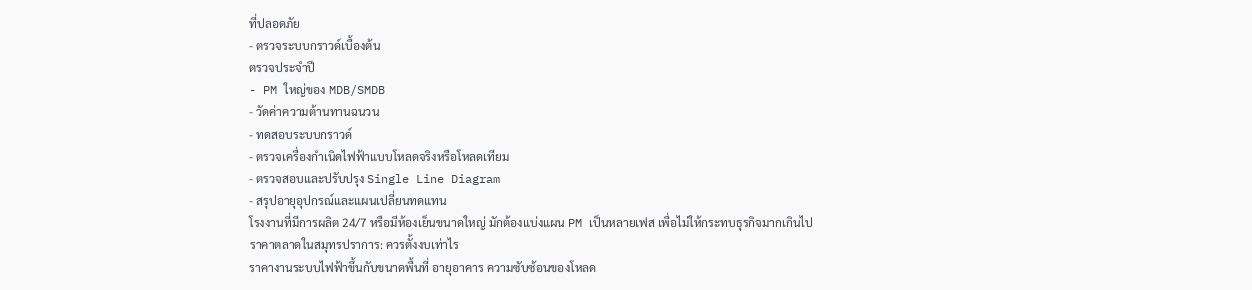ที่ปลอดภัย
- ตรวจระบบกราวด์เบื้องต้น
ตรวจประจำปี
- PM ใหญ่ของ MDB/SMDB
- วัดค่าความต้านทานฉนวน
- ทดสอบระบบกราวด์
- ตรวจเครื่องกำเนิดไฟฟ้าแบบโหลดจริงหรือโหลดเทียม
- ตรวจสอบและปรับปรุง Single Line Diagram
- สรุปอายุอุปกรณ์และแผนเปลี่ยนทดแทน
โรงงานที่มีการผลิต 24/7 หรือมีห้องเย็นขนาดใหญ่ มักต้องแบ่งแผน PM เป็นหลายเฟส เพื่อไม่ให้กระทบธุรกิจมากเกินไป
ราคาตลาดในสมุทรปราการ: ควรตั้งงบเท่าไร
ราคางานระบบไฟฟ้าขึ้นกับขนาดพื้นที่ อายุอาคาร ความซับซ้อนของโหลด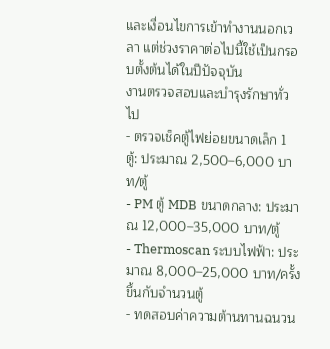และเงื่อนไขการเข้าทำงานนอกเวลา แต่ช่วงราคาต่อไปนี้ใช้เป็นกรอบตั้งต้นได้ในปีปัจจุบัน
งานตรวจสอบและบำรุงรักษาทั่วไป
- ตรวจเช็คตู้ไฟย่อยขนาดเล็ก 1 ตู้: ประมาณ 2,500–6,000 บาท/ตู้
- PM ตู้ MDB ขนาดกลาง: ประมาณ 12,000–35,000 บาท/ตู้
- Thermoscan ระบบไฟฟ้า: ประมาณ 8,000–25,000 บาท/ครั้ง ขึ้นกับจำนวนตู้
- ทดสอบค่าความต้านทานฉนวน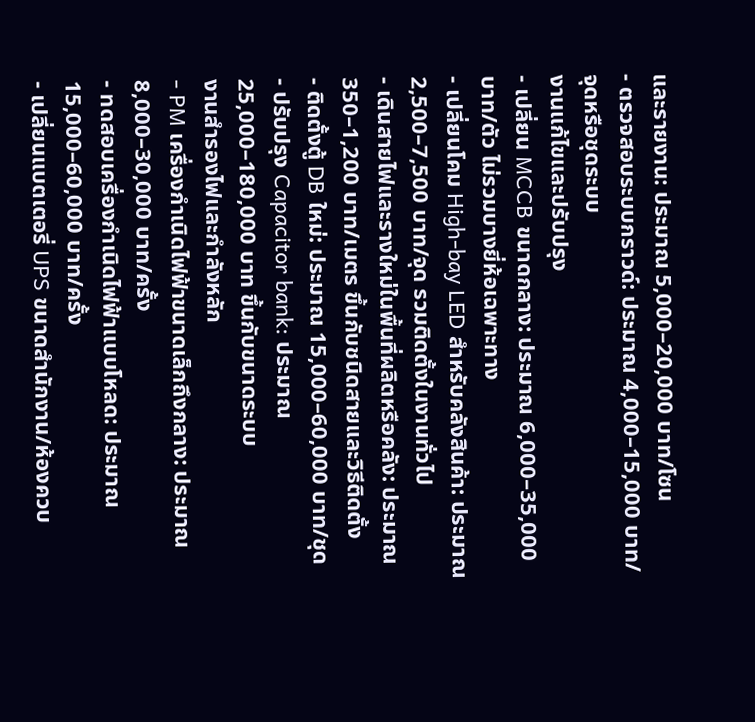และรายงาน: ประมาณ 5,000–20,000 บาท/โซน
- ตรวจสอบระบบกราวด์: ประมาณ 4,000–15,000 บาท/จุดหรือชุดระบบ
งานแก้ไขและปรับปรุง
- เปลี่ยน MCCB ขนาดกลาง: ประมาณ 6,000–35,000 บาท/ตัว ไม่รวมบางยี่ห้อเฉพาะทาง
- เปลี่ยนโคม High-bay LED สำหรับคลังสินค้า: ประมาณ 2,500–7,500 บาท/จุด รวมติดตั้งในงานทั่วไป
- เดินสายไฟและรางใหม่ในพื้นที่ผลิตหรือคลัง: ประมาณ 350–1,200 บาท/เมตร ขึ้นกับชนิดสายและวิธีติดตั้ง
- ติดตั้งตู้ DB ใหม่: ประมาณ 15,000–60,000 บาท/ชุด
- ปรับปรุง Capacitor bank: ประมาณ 25,000–180,000 บาท ขึ้นกับขนาดระบบ
งานสำรองไฟและกำลังหลัก
- PM เครื่องกำเนิดไฟฟ้าขนาดเล็กถึงกลาง: ประมาณ 8,000–30,000 บาท/ครั้ง
- ทดสอบเครื่องกำเนิดไฟฟ้าแบบโหลด: ประมาณ 15,000–60,000 บาท/ครั้ง
- เปลี่ยนแบตเตอรี่ UPS ขนาดสำนักงาน/ห้องควบ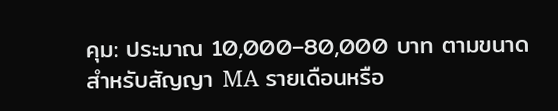คุม: ประมาณ 10,000–80,000 บาท ตามขนาด
สำหรับสัญญา MA รายเดือนหรือ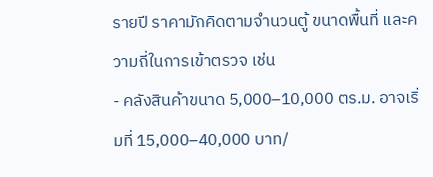รายปี ราคามักคิดตามจำนวนตู้ ขนาดพื้นที่ และความถี่ในการเข้าตรวจ เช่น
- คลังสินค้าขนาด 5,000–10,000 ตร.ม. อาจเริ่มที่ 15,000–40,000 บาท/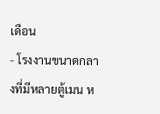เดือน
- โรงงานขนาดกลางที่มีหลายตู้เมน ห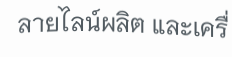ลายไลน์ผลิต และเครื่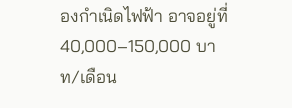องกำเนิดไฟฟ้า อาจอยู่ที่ 40,000–150,000 บาท/เดือน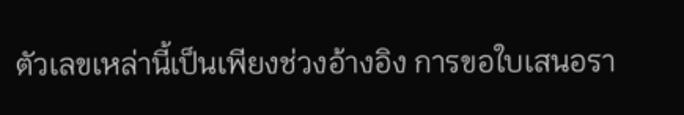ตัวเลขเหล่านี้เป็นเพียงช่วงอ้างอิง การขอใบเสนอรา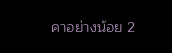คาอย่างน้อย 2